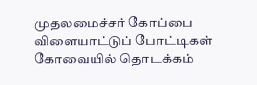முதலமைச்சர் கோப்பை விளையாட்டுப் போட்டிகள் கோவையில் தொடக்கம்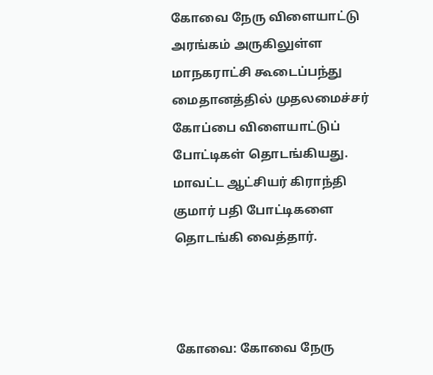கோவை நேரு விளையாட்டு அரங்கம் அருகிலுள்ள மாநகராட்சி கூடைப்பந்து மைதானத்தில் முதலமைச்சர் கோப்பை விளையாட்டுப் போட்டிகள் தொடங்கியது. மாவட்ட ஆட்சியர் கிராந்தி குமார் பதி போட்டிகளை தொடங்கி வைத்தார்.



கோவை: கோவை நேரு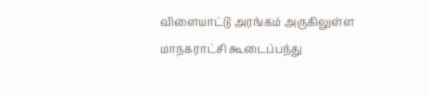விளையாட்டு அரங்கம் அருகிலுள்ள மாநகராட்சி கூடைப்பந்து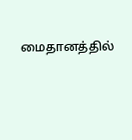மைதானத்தில்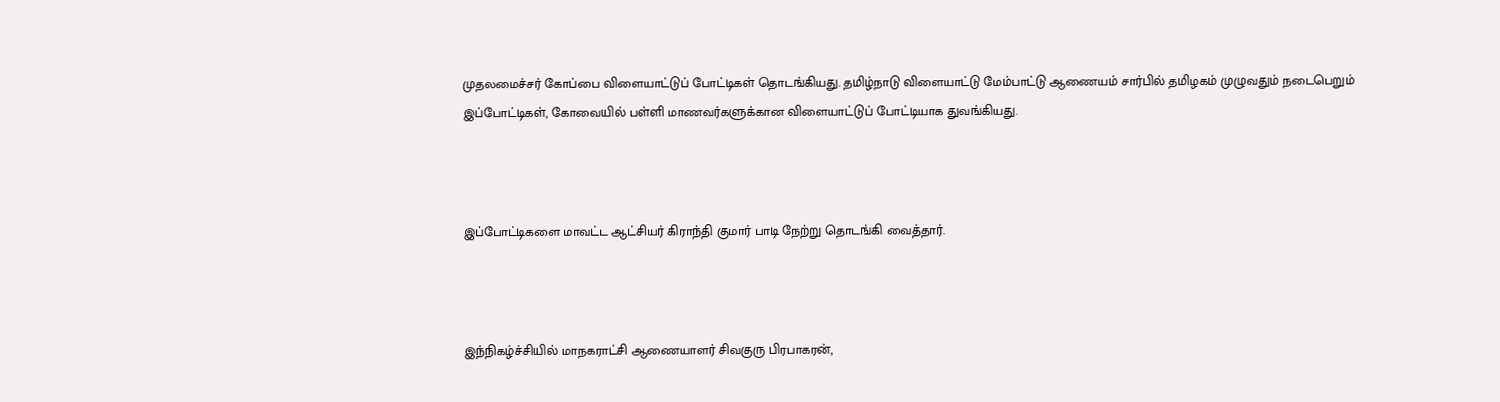முதலமைச்சர் கோப்பை விளையாட்டுப் போட்டிகள் தொடங்கியது. தமிழ்நாடு விளையாட்டு மேம்பாட்டு ஆணையம் சார்பில் தமிழகம் முழுவதும் நடைபெறும் இப்போட்டிகள், கோவையில் பள்ளி மாணவர்களுக்கான விளையாட்டுப் போட்டியாக துவங்கியது.



இப்போட்டிகளை மாவட்ட ஆட்சியர் கிராந்தி குமார் பாடி நேற்று தொடங்கி வைத்தார்.



இந்நிகழ்ச்சியில் மாநகராட்சி ஆணையாளர் சிவகுரு பிரபாகரன்,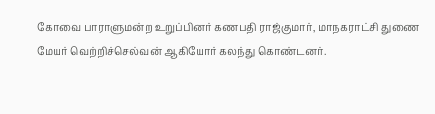கோவை பாராளுமன்ற உறுப்பினர் கணபதி ராஜ்குமார், மாநகராட்சி துணை மேயர் வெற்றிச்செல்வன் ஆகியோர் கலந்து கொண்டனர்.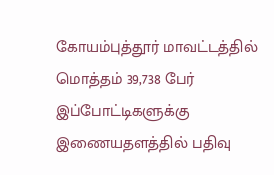கோயம்புத்தூர் மாவட்டத்தில் மொத்தம் 39,738 பேர் இப்போட்டிகளுக்கு இணையதளத்தில் பதிவு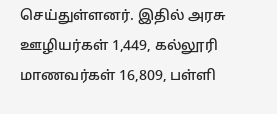செய்துள்ளனர். இதில் அரசு ஊழியர்கள் 1,449, கல்லூரி மாணவர்கள் 16,809, பள்ளி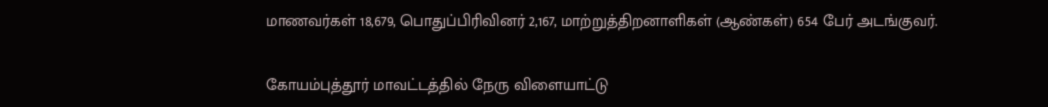மாணவர்கள் 18,679, பொதுப்பிரிவினர் 2,167, மாற்றுத்திறனாளிகள் (ஆண்கள்) 654 பேர் அடங்குவர்.

கோயம்புத்தூர் மாவட்டத்தில் நேரு விளையாட்டு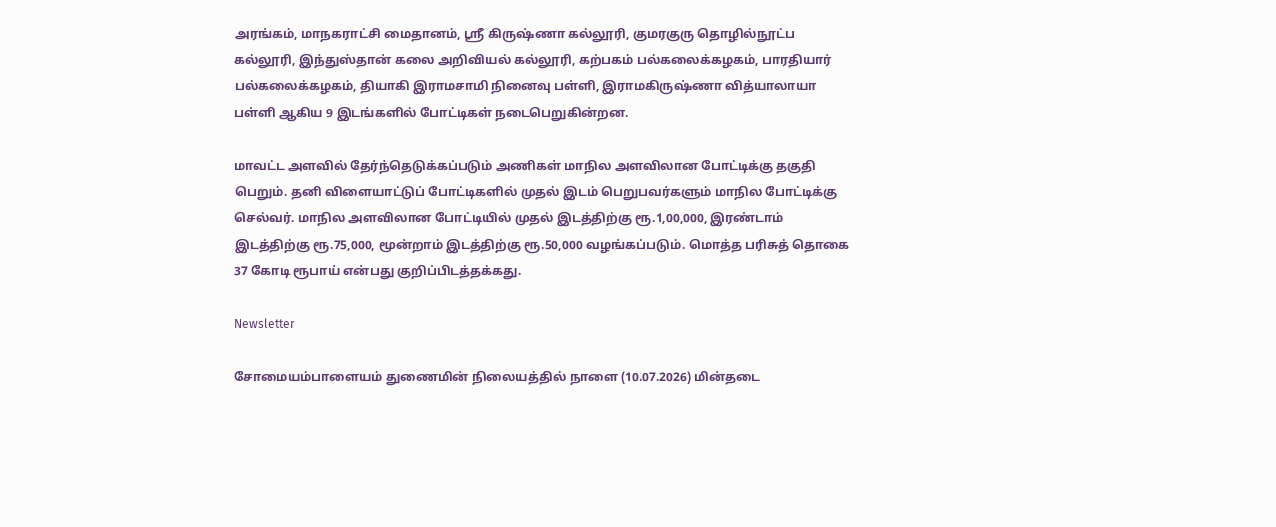அரங்கம், மாநகராட்சி மைதானம், ஸ்ரீ கிருஷ்ணா கல்லூரி, குமரகுரு தொழில்நூட்ப கல்லூரி, இந்துஸ்தான் கலை அறிவியல் கல்லூரி, கற்பகம் பல்கலைக்கழகம், பாரதியார் பல்கலைக்கழகம், தியாகி இராமசாமி நினைவு பள்ளி, இராமகிருஷ்ணா வித்யாலாயா பள்ளி ஆகிய 9 இடங்களில் போட்டிகள் நடைபெறுகின்றன.

மாவட்ட அளவில் தேர்ந்தெடுக்கப்படும் அணிகள் மாநில அளவிலான போட்டிக்கு தகுதி பெறும். தனி விளையாட்டுப் போட்டிகளில் முதல் இடம் பெறுபவர்களும் மாநில போட்டிக்கு செல்வர். மாநில அளவிலான போட்டியில் முதல் இடத்திற்கு ரூ.1,00,000, இரண்டாம் இடத்திற்கு ரூ.75,000, மூன்றாம் இடத்திற்கு ரூ.50,000 வழங்கப்படும். மொத்த பரிசுத் தொகை 37 கோடி ரூபாய் என்பது குறிப்பிடத்தக்கது.

Newsletter

சோமையம்பாளையம் துணைமின் நிலையத்தில் நாளை (10.07.2026) மின்தடை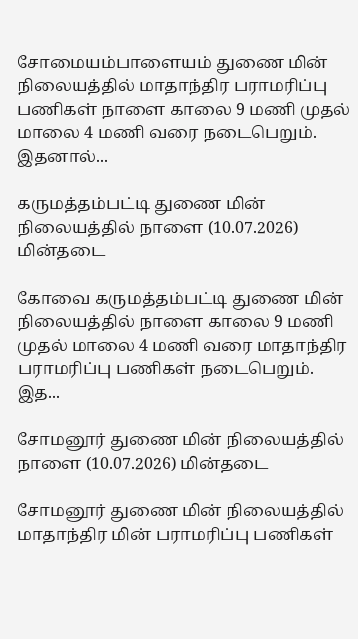சோமையம்பாளையம் துணை மின் நிலையத்தில் மாதாந்திர பராமரிப்பு பணிகள் நாளை காலை 9 மணி முதல் மாலை 4 மணி வரை நடைபெறும். இதனால்...

கருமத்தம்பட்டி துணை மின் நிலையத்தில் நாளை (10.07.2026) மின்தடை

கோவை கருமத்தம்பட்டி துணை மின் நிலையத்தில் நாளை காலை 9 மணி முதல் மாலை 4 மணி வரை மாதாந்திர பராமரிப்பு பணிகள் நடைபெறும். இத...

சோமனூர் துணை மின் நிலையத்தில் நாளை (10.07.2026) மின்தடை

சோமனூர் துணை மின் நிலையத்தில் மாதாந்திர மின் பராமரிப்பு பணிகள்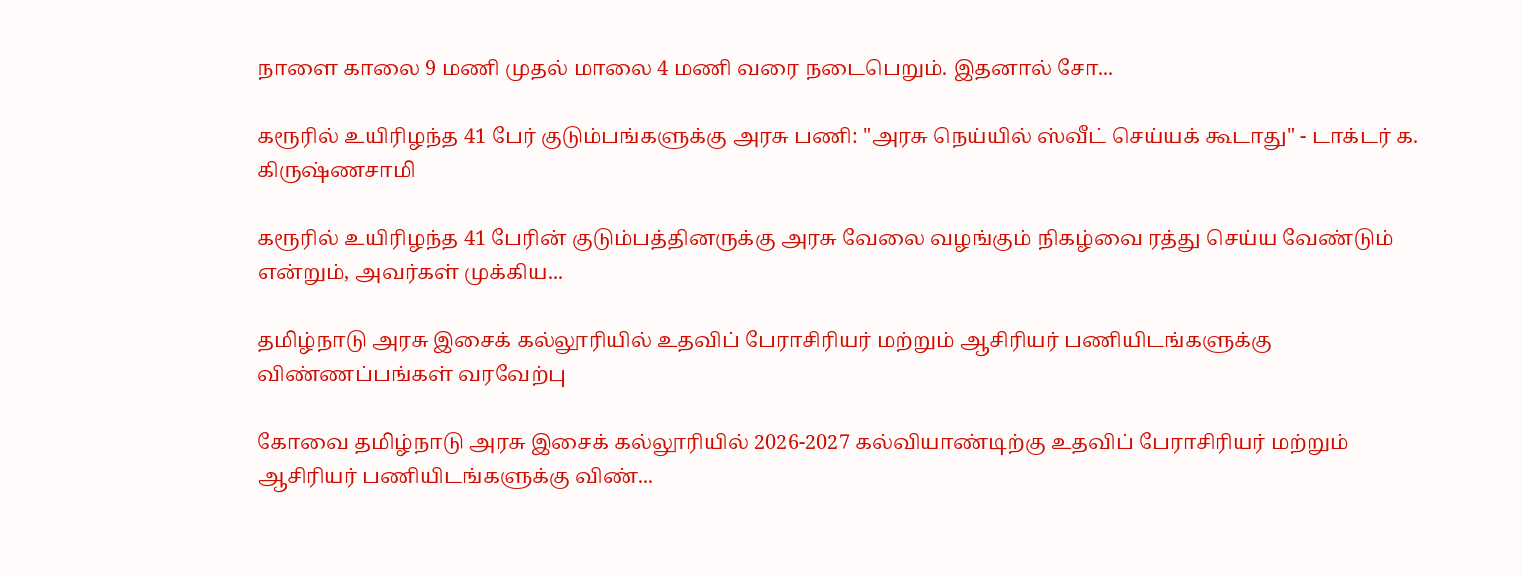நாளை காலை 9 மணி முதல் மாலை 4 மணி வரை நடைபெறும். இதனால் சோ...

கரூரில் உயிரிழந்த 41 பேர் குடும்பங்களுக்கு அரசு பணி: "அரசு நெய்யில் ஸ்வீட் செய்யக் கூடாது" - டாக்டர் க. கிருஷ்ணசாமி

கரூரில் உயிரிழந்த 41 பேரின் குடும்பத்தினருக்கு அரசு வேலை வழங்கும் நிகழ்வை ரத்து செய்ய வேண்டும் என்றும், அவர்கள் முக்கிய...

தமிழ்நாடு அரசு இசைக் கல்லூரியில் உதவிப் பேராசிரியர் மற்றும் ஆசிரியர் பணியிடங்களுக்கு விண்ணப்பங்கள் வரவேற்பு

கோவை தமிழ்நாடு அரசு இசைக் கல்லூரியில் 2026-2027 கல்வியாண்டிற்கு உதவிப் பேராசிரியர் மற்றும் ஆசிரியர் பணியிடங்களுக்கு விண்...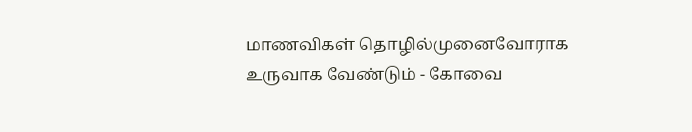மாணவிகள் தொழில்முனைவோராக உருவாக வேண்டும் - கோவை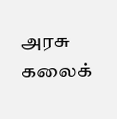அரசு கலைக்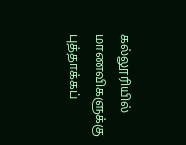கல்லூரியில் மாணவிகளுக்கு புத்தாக்கப்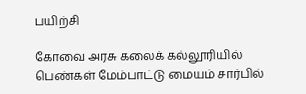பயிற்சி

கோவை அரசு கலைக் கல்லூரியில் பெண்கள் மேம்பாட்டு மையம் சார்பில்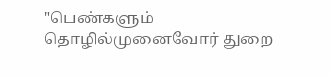"பெண்களும் தொழில்முனைவோர் துறை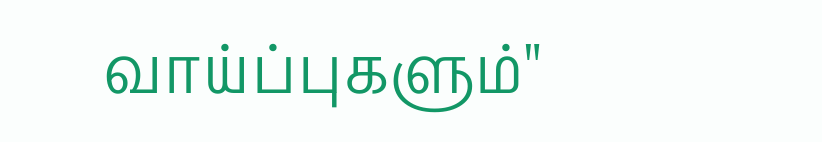வாய்ப்புகளும்"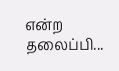என்ற தலைப்பி...